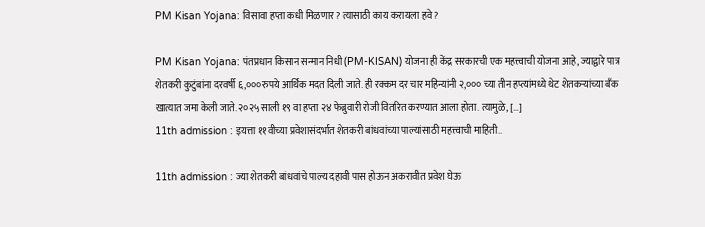PM Kisan Yojana: विसावा हप्ता कधी मिळणार? त्यासाठी काय करायला हवे ?

PM Kisan Yojana: पंतप्रधान किसान सन्मान निधी (PM-KISAN) योजना ही केंद्र सरकारची एक महत्त्वाची योजना आहे, ज्याद्वारे पात्र शेतकरी कुटुंबांना दरवर्षी ६,०००रुपये आर्थिक मदत दिली जाते. ही रक्कम दर चार महिन्यांनी २,००० च्या तीन हप्त्यांमध्ये थेट शेतकऱ्यांच्या बँक खात्यात जमा केली जाते. २०२५ साली १९ वा हप्ता २४ फेब्रुवारी रोजी वितरित करण्यात आला होता. त्यामुळे, […]
11th admission : इयत्ता ११वीच्या प्रवेशासंदर्भात शेतकरी बांधवांच्या पाल्यांसाठी महत्त्वाची माहिती..

11th admission : ज्या शेतकरी बांधवांचे पाल्य दहावी पास होऊन अकरावीत प्रवेश घेऊ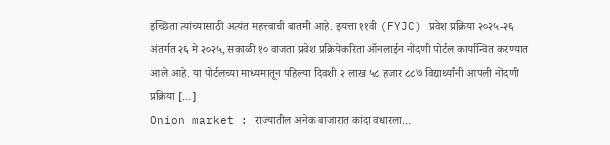इच्छिता त्यांच्यासाठी अत्यंत महत्त्वाची बातमी आहे. इयत्ता ११वी (FYJC) प्रवेश प्रक्रिया २०२५-२६ अंतर्गत २६ मे २०२५, सकाळी १० वाजता प्रवेश प्रक्रियेकरिता ऑनलाईन नोंदणी पोर्टल कार्यान्वित करण्यात आले आहे. या पोर्टलच्या माध्यमातून पहिल्या दिवशी २ लाख ५८ हजार ८८७ विद्यार्थ्यांनी आपली नोंदणी प्रक्रिया […]
Onion market : राज्यातील अनेक बाजारात कांदा वधारला…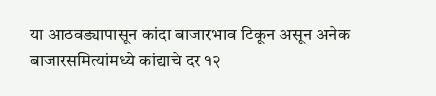या आठवड्यापासून कांदा बाजारभाव टिकून असून अनेक बाजारसमित्यांमध्ये कांद्याचे दर १२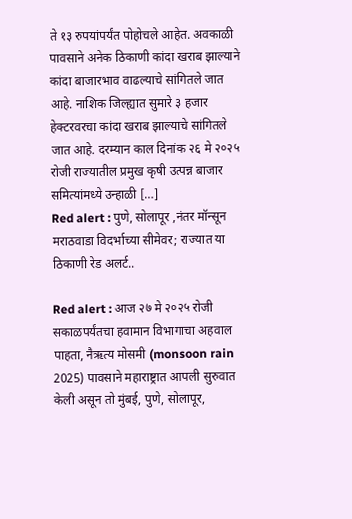ते १३ रुपयांपर्यंत पोहोचले आहेत. अवकाळी पावसाने अनेक ठिकाणी कांदा खराब झाल्याने कांदा बाजारभाव वाढल्याचे सांगितले जात आहे. नाशिक जिल्ह्यात सुमारे ३ हजार हेक्टरवरचा कांदा खराब झाल्याचे सांगितले जात आहे. दरम्यान काल दिनांक २६ मे २०२५ रोजी राज्यातील प्रमुख कृषी उत्पन्न बाजार समित्यांमध्ये उन्हाळी […]
Red alert : पुणे, सोलापूर ,नंतर मॉन्सून मराठवाडा विदर्भाच्या सीमेवर; राज्यात या ठिकाणी रेड अलर्ट..

Red alert : आज २७ मे २०२५ रोजी सकाळपर्यंतचा हवामान विभागाचा अहवाल पाहता, नैऋत्य मोसमी (monsoon rain 2025) पावसाने महाराष्ट्रात आपली सुरुवात केली असून तो मुंबई, पुणे, सोलापूर,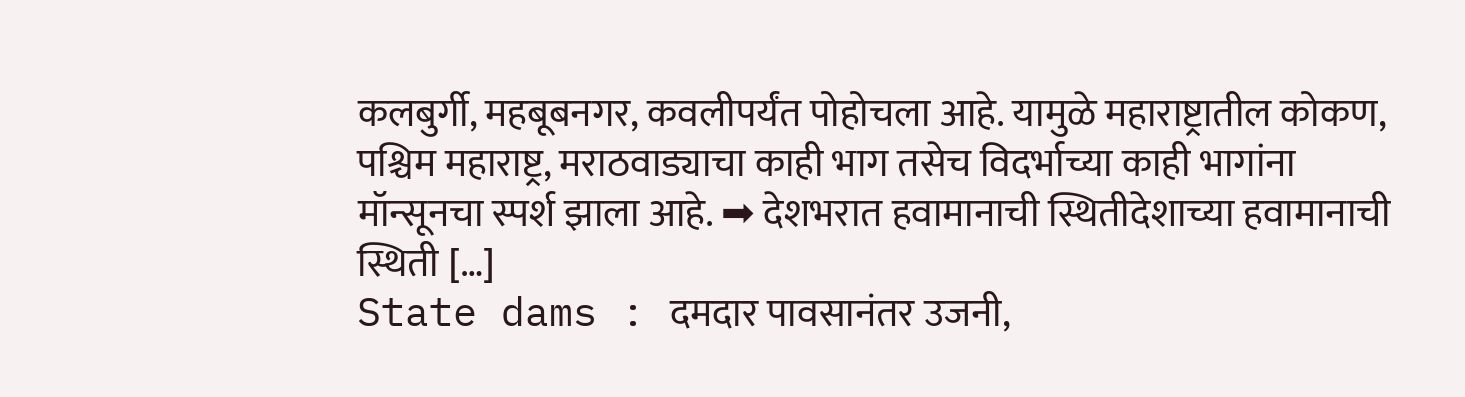कलबुर्गी, महबूबनगर, कवलीपर्यंत पोहोचला आहे. यामुळे महाराष्ट्रातील कोकण, पश्चिम महाराष्ट्र, मराठवाड्याचा काही भाग तसेच विदर्भाच्या काही भागांना मॉन्सूनचा स्पर्श झाला आहे. ➡ देशभरात हवामानाची स्थितीदेशाच्या हवामानाची स्थिती […]
State dams : दमदार पावसानंतर उजनी,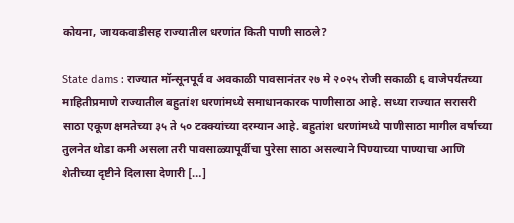कोयना, जायकवाडीसह राज्यातील धरणांत किती पाणी साठले?

State dams : राज्यात मॉन्सूनपूर्व व अवकाळी पावसानंतर २७ मे २०२५ रोजी सकाळी ६ वाजेपर्यंतच्या माहितीप्रमाणे राज्यातील बहुतांश धरणांमध्ये समाधानकारक पाणीसाठा आहे. सध्या राज्यात सरासरी साठा एकूण क्षमतेच्या ३५ ते ५० टक्क्यांच्या दरम्यान आहे. बहुतांश धरणांमध्ये पाणीसाठा मागील वर्षाच्या तुलनेत थोडा कमी असला तरी पावसाळ्यापूर्वीचा पुरेसा साठा असल्याने पिण्याच्या पाण्याचा आणि शेतीच्या दृष्टीने दिलासा देणारी […]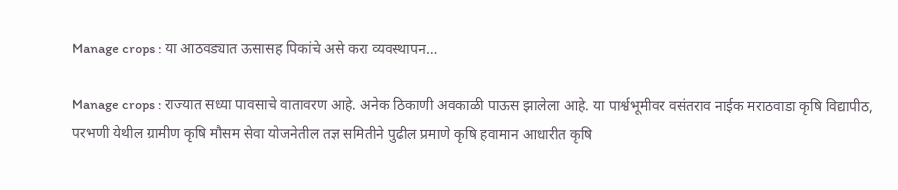Manage crops : या आठवड्यात ऊसासह पिकांचे असे करा व्यवस्थापन…

Manage crops : राज्यात सध्या पावसाचे वातावरण आहे. अनेक ठिकाणी अवकाळी पाऊस झालेला आहे. या पार्श्वभूमीवर वसंतराव नाईक मराठवाडा कृषि विद्यापीठ, परभणी येथील ग्रामीण कृषि मौसम सेवा योजनेतील तज्ञ समितीने पुढील प्रमाणे कृषि हवामान आधारीत कृषि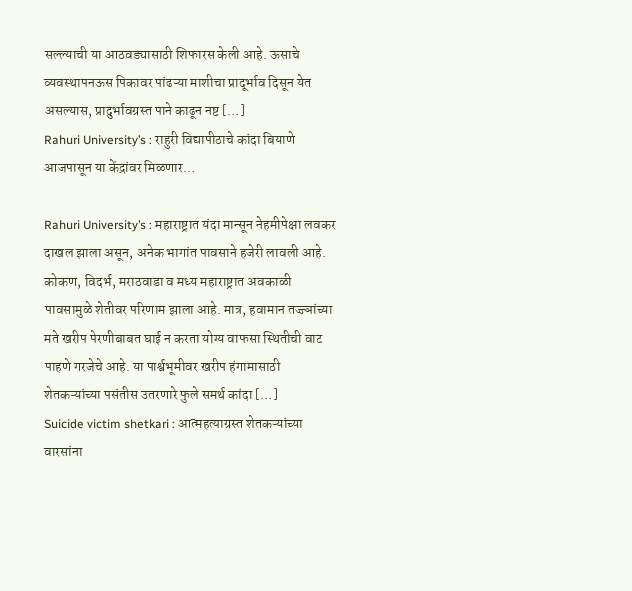सल्ल्याची या आठवड्यासाठी शिफारस केली आहे. ऊसाचे व्यवस्थापनऊस पिकावर पांढऱ्या माशीचा प्रादूर्भाव दिसून येत असल्यास, प्रादुर्भावग्रस्त पाने काढून नष्ट […]
Rahuri University’s : राहुरी विद्यापीठाचे कांदा बियाणे आजपासून या केंद्रांवर मिळणार…

Rahuri University’s : महाराष्ट्रात यंदा मान्सून नेहमीपेक्षा लवकर दाखल झाला असून, अनेक भागांत पावसाने हजेरी लावली आहे. कोकण, विदर्भ, मराठवाडा व मध्य महाराष्ट्रात अवकाळी पावसामुळे शेतीवर परिणाम झाला आहे. मात्र, हवामान तज्ज्ञांच्या मते खरीप पेरणीबाबत घाई न करता योग्य वाफसा स्थितीची वाट पाहणे गरजेचे आहे. या पार्श्वभूमीवर खरीप हंगामासाठी शेतकऱ्यांच्या पसंतीस उतरणारे फुले समर्थ कांदा […]
Suicide victim shetkari : आत्महत्याग्रस्त शेतकऱ्यांच्या वारसांना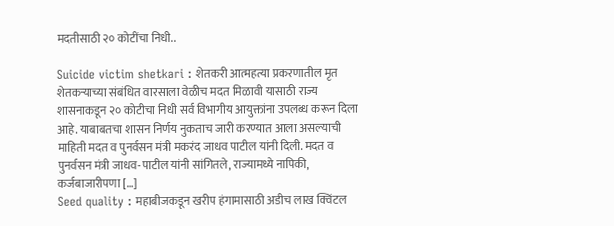मदतीसाठी २० कोटींचा निधी..

Suicide victim shetkari : शेतकरी आत्महत्या प्रकरणातील मृत शेतकऱ्याच्या संबंधित वारसाला वेळीच मदत मिळावी यासाठी राज्य शासनाकडून २० कोटीचा निधी सर्व विभागीय आयुक्तांना उपलब्ध करून दिला आहे. याबाबतचा शासन निर्णय नुकताच जारी करण्यात आला असल्याची माहिती मदत व पुनर्वसन मंत्री मकरंद जाधव पाटील यांनी दिली. मदत व पुनर्वसन मंत्री जाधव-पाटील यांनी सांगितले, राज्यामध्ये नापिकी, कर्जबाजारीपणा […]
Seed quality : महाबीजकडून खरीप हंगामासाठी अडीच लाख क्विंटल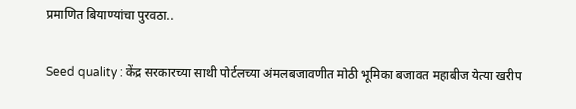प्रमाणित बियाण्यांचा पुरवठा..

Seed quality : केंद्र सरकारच्या साथी पोर्टलच्या अंमलबजावणीत मोठी भूमिका बजावत महाबीज येत्या खरीप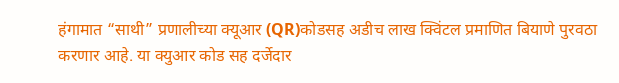हंगामात “साथी” प्रणालीच्या क्यूआर (QR)कोडसह अडीच लाख क्विंटल प्रमाणित बियाणे पुरवठा करणार आहे. या क्युआर कोड सह दर्जेदार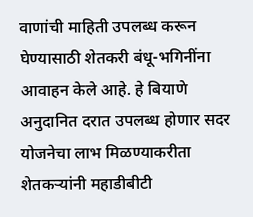वाणांची माहिती उपलब्ध करून घेण्यासाठी शेतकरी बंधू-भगिनींना आवाहन केले आहे. हे बियाणे अनुदानित दरात उपलब्ध होणार सदर योजनेचा लाभ मिळण्याकरीता शेतकऱ्यांनी महाडीबीटी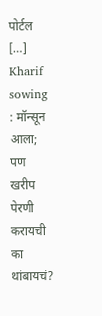पोर्टल […]
Kharif sowing : मॉन्सून आला; पण खरीप पेरणी करायची का थांबायचं?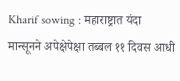Kharif sowing : महाराष्ट्रात यंदा मान्सूनने अपेक्षेपेक्षा तब्बल ११ दिवस आधी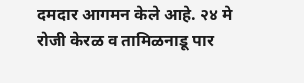दमदार आगमन केले आहे. २४ मे रोजी केरळ व तामिळनाडू पार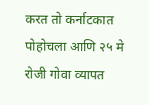करत तो कर्नाटकात पोहोचला आणि २५ मे रोजी गोवा व्यापत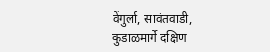वेंगुर्ला, सावंतवाडी, कुडाळमार्गे दक्षिण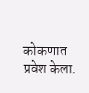कोकणात प्रवेश केला.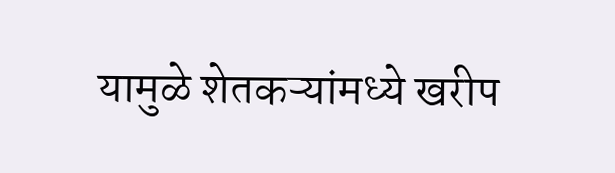यामुळे शेतकऱ्यांमध्ये खरीप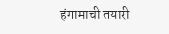हंगामाची तयारी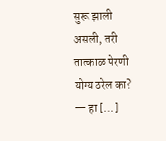सुरू झाली असली, तरी तात्काळ पेरणी योग्य ठरेल का? — हा […]